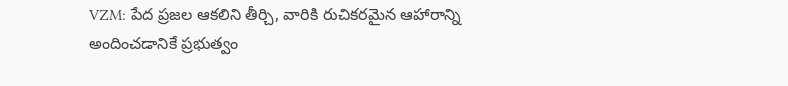VZM: పేద ప్రజల ఆకలిని తీర్చి, వారికి రుచికరమైన ఆహారాన్ని అందించడానికే ప్రభుత్వం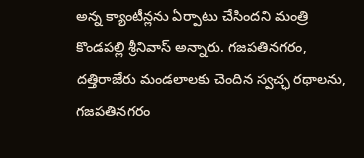అన్న క్యాంటీన్లను ఏర్పాటు చేసిందని మంత్రి కొండపల్లి శ్రీనివాస్ అన్నారు. గజపతినగరం, దత్తిరాజేరు మండలాలకు చెందిన స్వచ్ఛ రథాలను, గజపతినగరం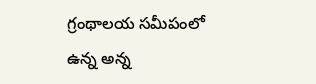గ్రంథాలయ సమీపంలో ఉన్న అన్న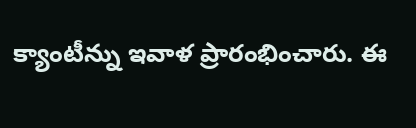క్యాంటీన్ను ఇవాళ ప్రారంభించారు. ఈ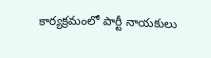కార్యక్రమంలో పార్టీ నాయకులు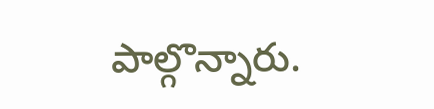పాల్గొన్నారు.